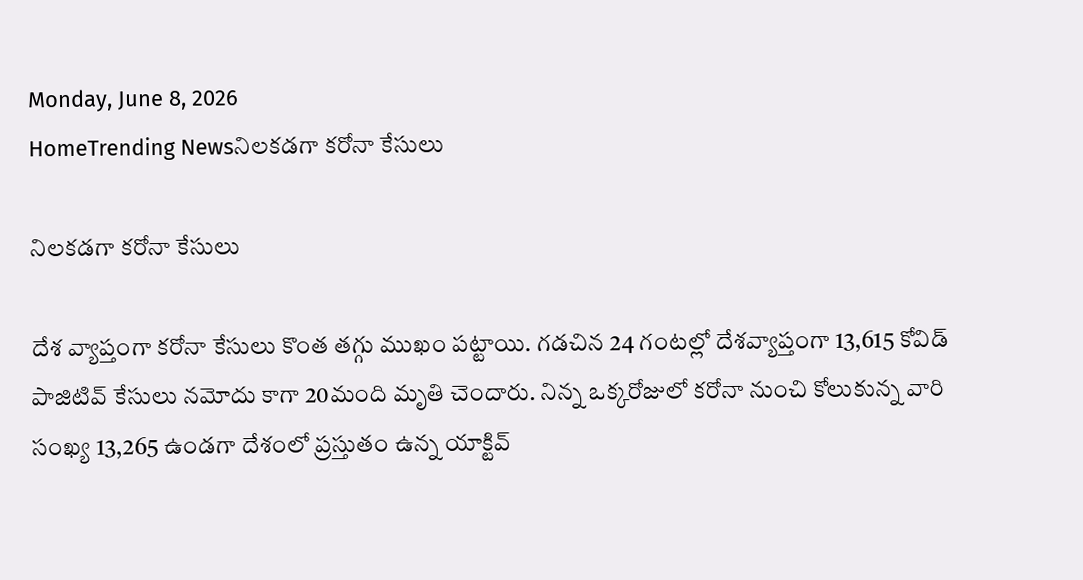Monday, June 8, 2026
HomeTrending Newsనిలకడగా కరోనా కేసులు

నిలకడగా కరోనా కేసులు

దేశ వ్యాప్తంగా కరోనా కేసులు కొంత తగ్గు ముఖం పట్టాయి. గడచిన 24 గంటల్లో దేశవ్యాప్తంగా 13,615 కోవిడ్ పాజిటివ్ కేసులు నమోదు కాగా 20మంది మృతి చెందారు. నిన్న ఒక్కరోజులో కరోనా నుంచి కోలుకున్న వారి సంఖ్య 13,265 ఉండగా దేశంలో ప్రస్తుతం ఉన్న యాక్టివ్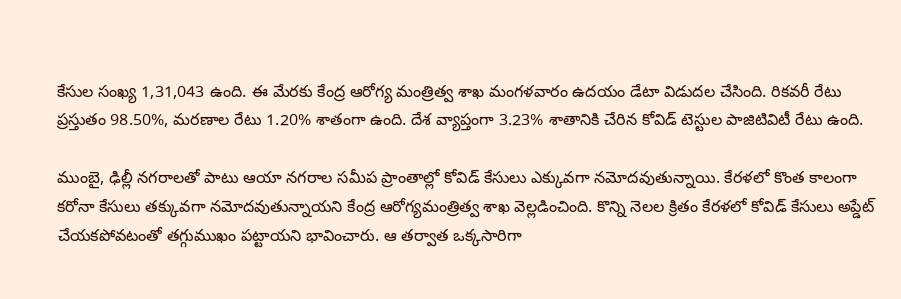కేసుల సంఖ్య 1,31,043 ఉంది. ఈ మేరకు కేంద్ర ఆరోగ్య మంత్రిత్వ శాఖ మంగళవారం ఉదయం డేటా విడుదల చేసింది. రికవరీ రేటు ప్రస్తుతం 98.50%, మరణాల రేటు 1.20% శాతంగా ఉంది. దేశ వ్యాప్తంగా 3.23% శాతానికి చేరిన కోవిడ్ టెస్టుల పాజిటివిటీ రేటు ఉంది.

ముంబై, ఢిల్లీ నగరాలతో పాటు ఆయా నగరాల సమీప ప్రాంతాల్లో కోవిడ్ కేసులు ఎక్కువగా నమోదవుతున్నాయి. కేరళలో కొంత కాలంగా కరోనా కేసులు తక్కువగా నమోదవుతున్నాయని కేంద్ర ఆరోగ్యమంత్రిత్వ శాఖ వెల్లడించింది. కొన్ని నెలల క్రితం కేరళలో కోవిడ్ కేసులు అప్డేట్ చేయకపోవటంతో తగ్గుముఖం పట్టాయని భావించారు. ఆ తర్వాత ఒక్కసారిగా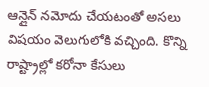ఆన్లైన్ నమోదు చేయటంతో అసలు విషయం వెలుగులోకి వచ్చింది. కొన్ని రాష్ట్రాల్లో కరోనా కేసులు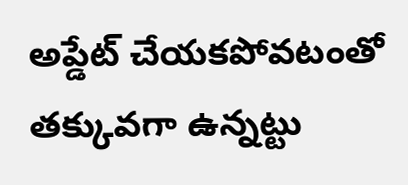అప్డేట్ చేయకపోవటంతో తక్కువగా ఉన్నట్టు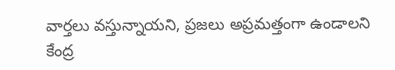వార్తలు వస్తున్నాయని, ప్రజలు అప్రమత్తంగా ఉండాలని కేంద్ర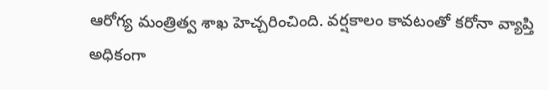ఆరోగ్య మంత్రిత్వ శాఖ హెచ్చరించింది. వర్షకాలం కావటంతో కరోనా వ్యాప్తి అధికంగా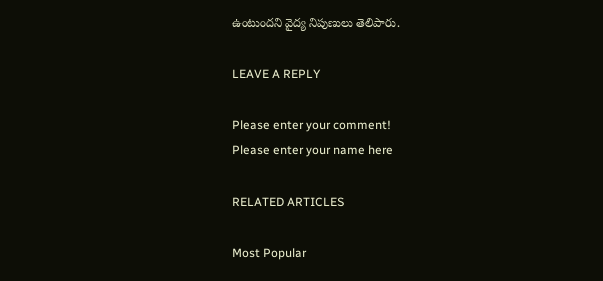ఉంటుందని వైద్య నిపుణులు తెలిపారు.

LEAVE A REPLY

Please enter your comment!
Please enter your name here

RELATED ARTICLES

Most Popular